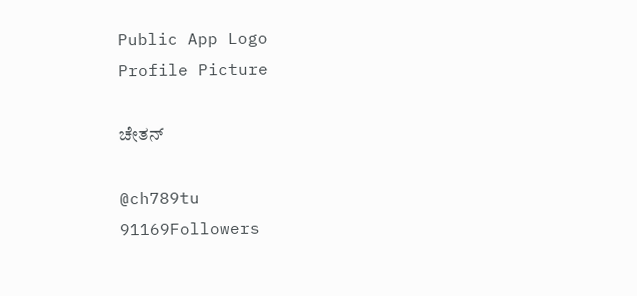Public App Logo
Profile Picture

ಚೇತನ್

@ch789tu
91169Followers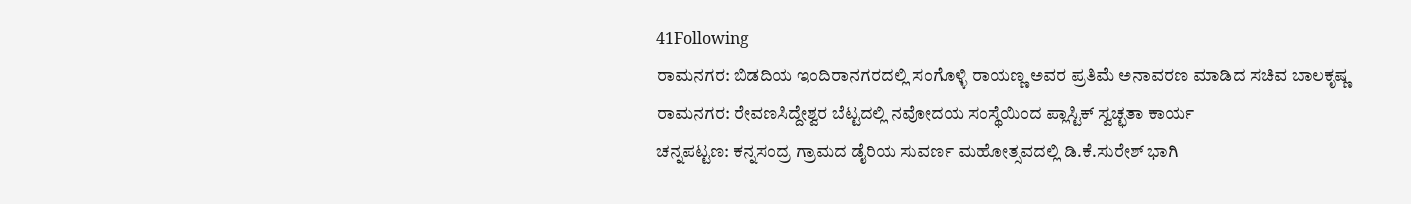41Following
ರಾಮನಗರ: ಬಿಡದಿಯ ಇಂದಿರಾನಗರದಲ್ಲಿ ಸಂಗೊಳ್ಳಿ ರಾಯಣ್ಣ ಅವರ ಪ್ರತಿಮೆ ಅನಾವರಣ ಮಾಡಿದ ಸಚಿವ ಬಾಲಕೃಷ್ಣ
ರಾಮನಗರ: ರೇವಣಸಿದ್ದೇಶ್ವರ ಬೆಟ್ಟದಲ್ಲಿ ನವೋದಯ ಸಂಸ್ಥೆಯಿಂದ ಪ್ಲಾಸ್ಟಿಕ್ ಸ್ವಚ್ಛತಾ ಕಾರ್ಯ
ಚನ್ನಪಟ್ಟಣ: ಕನ್ನಸಂದ್ರ ಗ್ರಾಮದ ಡೈರಿಯ ಸುವರ್ಣ ಮಹೋತ್ಸವದಲ್ಲಿ ಡಿ.ಕೆ.ಸುರೇಶ್ ಭಾಗಿ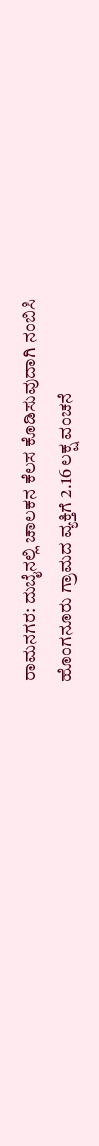ರಾಮನಗರ: ದುಬೈನಲ್ಲಿ ಚಾಲಕನ ಕೆಲಸ ಕೊಡಿಸುವುದಾಗಿ ನಂಬಿಸಿ ಹೊಂಗನೂರು ಗ್ರಾಮದ ವ್ಯಕ್ತಿಗೆ 2.16 ಲಕ್ಷ ವಂಚನೆ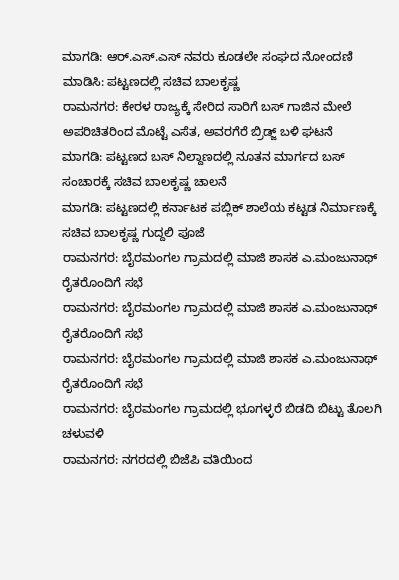ಮಾಗಡಿ: ಆರ್.ಎಸ್.ಎಸ್ ನವರು ಕೂಡಲೇ ಸಂಘದ ನೋಂದಣಿ ಮಾಡಿಸಿ: ಪಟ್ಟಣದಲ್ಲಿ ಸಚಿವ ಬಾಲಕೃಷ್ಣ
ರಾಮನಗರ: ಕೇರಳ ರಾಜ್ಯಕ್ಕೆ ಸೇರಿದ ಸಾರಿಗೆ ಬಸ್ ಗಾಜಿನ ಮೇಲೆ ಅಪರಿಚಿತರಿಂದ ಮೊಟ್ಟೆ ಎಸೆತ, ಅವರಗೆರೆ ಬ್ರಿಡ್ಜ್ ಬಳಿ ಘಟನೆ
ಮಾಗಡಿ: ಪಟ್ಟಣದ ಬಸ್ ನಿಲ್ದಾಣದಲ್ಲಿ ನೂತನ ಮಾರ್ಗದ ಬಸ್ ಸಂಚಾರಕ್ಕೆ ಸಚಿವ ಬಾಲಕೃಷ್ಣ ಚಾಲನೆ
ಮಾಗಡಿ: ಪಟ್ಟಣದಲ್ಲಿ ಕರ್ನಾಟಕ ಪಬ್ಲಿಕ್ ಶಾಲೆಯ ಕಟ್ಟಡ ನಿರ್ಮಾಣಕ್ಕೆ‌ ಸಚಿವ ಬಾಲಕೃಷ್ಣ ಗುದ್ದಲಿ ಪೂಜೆ
ರಾಮನಗರ: ಬೈರಮಂಗಲ ಗ್ರಾಮದಲ್ಲಿ ಮಾಜಿ ಶಾಸಕ ಎ.ಮಂಜುನಾಥ್ ರೈತರೊಂದಿಗೆ ಸಭೆ
ರಾಮನಗರ: ಬೈರಮಂಗಲ ಗ್ರಾಮದಲ್ಲಿ ಮಾಜಿ ಶಾಸಕ ಎ.ಮಂಜುನಾಥ್ ರೈತರೊಂದಿಗೆ ಸಭೆ
ರಾಮನಗರ: ಬೈರಮಂಗಲ ಗ್ರಾಮದಲ್ಲಿ ಮಾಜಿ ಶಾಸಕ ಎ.ಮಂಜುನಾಥ್ ರೈತರೊಂದಿಗೆ ಸಭೆ
ರಾಮನಗರ: ಬೈರಮಂಗಲ ಗ್ರಾಮದಲ್ಲಿ ಭೂಗಳ್ಳರೆ ಬಿಡದಿ ಬಿಟ್ಟು ತೊಲಗಿ ಚಳುವಳಿ
ರಾಮನಗರ: ನಗರದಲ್ಲಿ ಬಿಜೆಪಿ ವತಿಯಿಂದ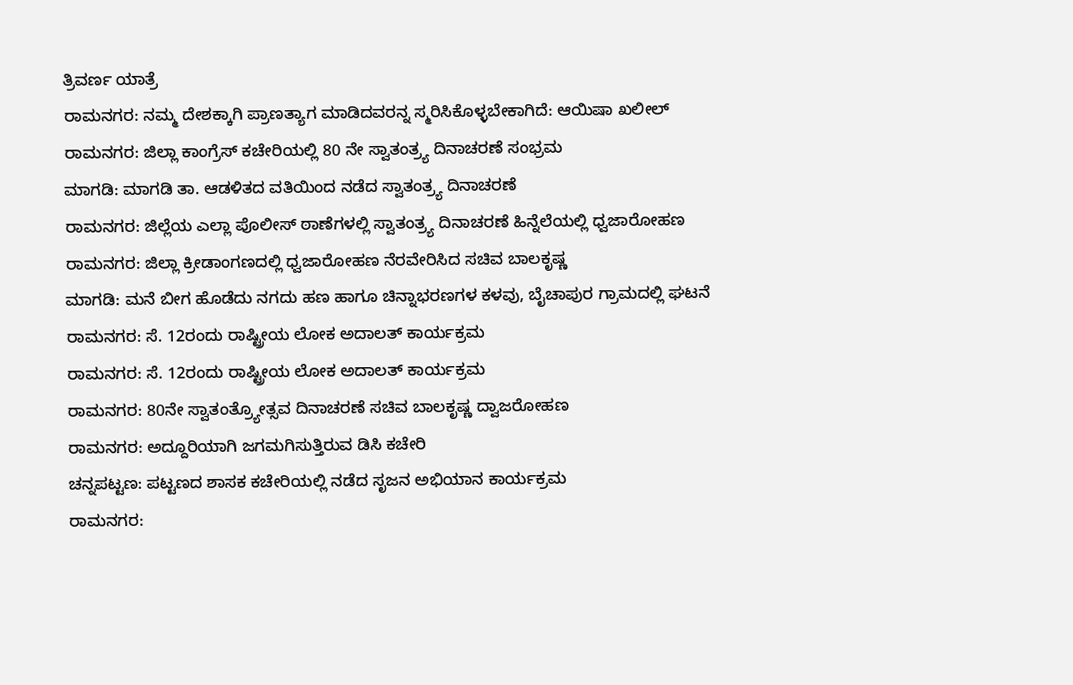ತ್ರಿವರ್ಣ ಯಾತ್ರೆ
ರಾಮನಗರ: ನಮ್ಮ ದೇಶಕ್ಕಾಗಿ ಪ್ರಾಣತ್ಯಾಗ ಮಾಡಿದವರನ್ನ ಸ್ಮರಿಸಿಕೊಳ್ಳಬೇಕಾಗಿದೆ: ಆಯಿಷಾ ಖಲೀಲ್
ರಾಮನಗರ: ಜಿಲ್ಲಾ ಕಾಂಗ್ರೆಸ್ ಕಚೇರಿಯಲ್ಲಿ 80 ನೇ ಸ್ವಾತಂತ್ರ್ಯ ದಿನಾಚರಣೆ ಸಂಭ್ರಮ
ಮಾಗಡಿ: ಮಾಗಡಿ ತಾ. ಆಡಳಿತದ ವತಿಯಿಂದ ನಡೆದ ಸ್ವಾತಂತ್ರ್ಯ ದಿನಾಚರಣೆ
ರಾಮನಗರ: ಜಿಲ್ಲೆಯ ಎಲ್ಲಾ ಪೊಲೀಸ್ ಠಾಣೆಗಳಲ್ಲಿ ಸ್ವಾತಂತ್ರ್ಯ ದಿನಾಚರಣೆ ಹಿನ್ನೆಲೆಯಲ್ಲಿ ಧ್ವಜಾರೋಹಣ
ರಾಮನಗರ: ಜಿಲ್ಲಾ ಕ್ರೀಡಾಂಗಣದಲ್ಲಿ ಧ್ವಜಾರೋಹಣ ನೆರವೇರಿಸಿದ ಸಚಿವ ಬಾಲಕೃಷ್ಣ
ಮಾಗಡಿ: ಮನೆ ಬೀಗ ಹೊಡೆದು ನಗದು ಹಣ ಹಾಗೂ ಚಿನ್ನಾಭರಣಗಳ ಕಳವು, ಬೈಚಾಪುರ ಗ್ರಾಮದಲ್ಲಿ ಘಟನೆ
ರಾಮನಗರ: ಸೆ. 12ರಂದು ರಾಷ್ಟ್ರೀಯ ಲೋಕ ಅದಾಲತ್ ಕಾರ್ಯಕ್ರಮ
ರಾಮನಗರ: ಸೆ. 12ರಂದು ರಾಷ್ಟ್ರೀಯ ಲೋಕ ಅದಾಲತ್ ಕಾರ್ಯಕ್ರಮ
ರಾಮನಗರ: 80ನೇ ಸ್ವಾತಂತ್ರ್ಯೋತ್ಸವ ದಿನಾಚರಣೆ ಸಚಿವ ಬಾಲಕೃಷ್ಣ ದ್ವಾಜರೋಹಣ
ರಾಮನಗರ: ಅದ್ದೂರಿಯಾಗಿ ಜಗಮಗಿಸುತ್ತಿರುವ ಡಿಸಿ ಕಚೇರಿ
ಚನ್ನಪಟ್ಟಣ: ಪಟ್ಟಣದ ಶಾಸಕ ಕಚೇರಿಯಲ್ಲಿ ನಡೆದ ಸೃಜನ ಅಭಿಯಾನ ಕಾರ್ಯಕ್ರಮ
ರಾಮನಗರ: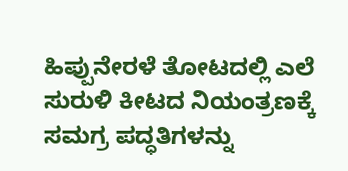ಹಿಪ್ಪುನೇರಳೆ ತೋಟದಲ್ಲಿ ಎಲೆ ಸುರುಳಿ ಕೀಟದ ನಿಯಂತ್ರಣಕ್ಕೆ ಸಮಗ್ರ ಪದ್ಧತಿಗಳನ್ನು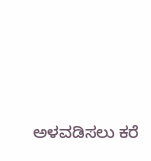ಅಳವಡಿಸಲು ಕರೆ